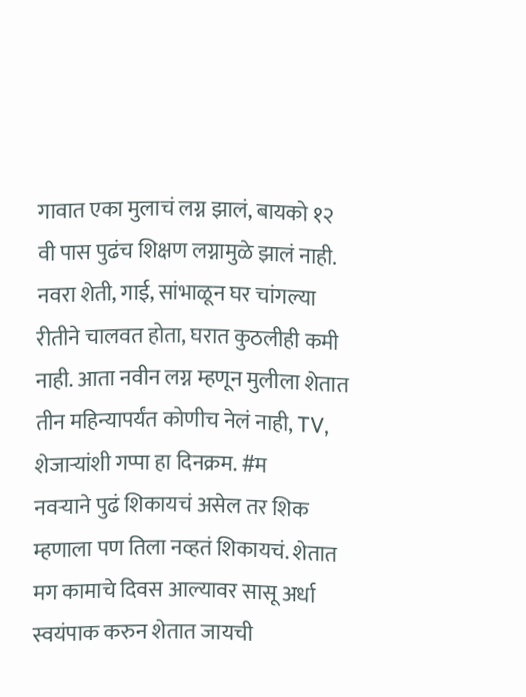गावात एका मुलाचं लग्न झालं, बायको १२ वी पास पुढंच शिक्षण लग्नामुळे झालं नाही.
नवरा शेती, गाई, सांभाळून घर चांगल्या रीतीने चालवत होता, घरात कुठलीही कमी नाही. आता नवीन लग्न म्हणून मुलीला शेतात तीन महिन्यापर्यंत कोणीच नेलं नाही, TV, शेजाऱ्यांशी गप्पा हा दिनक्रम. #म
नवऱ्याने पुढं शिकायचं असेल तर शिक म्हणाला पण तिला नव्हतं शिकायचं. शेतात मग कामाचे दिवस आल्यावर सासू अर्धा स्वयंपाक करुन शेतात जायची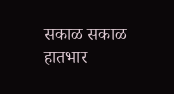सकाळ सकाळ हातभार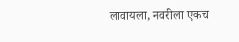लावायला, नवरीला एकच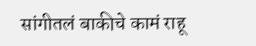सांगीतलं बाकीचे कामं राहू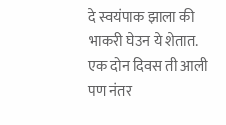दे स्वयंपाक झाला की भाकरी घेउन ये शेतात. एक दोन दिवस ती आली पण नंतर